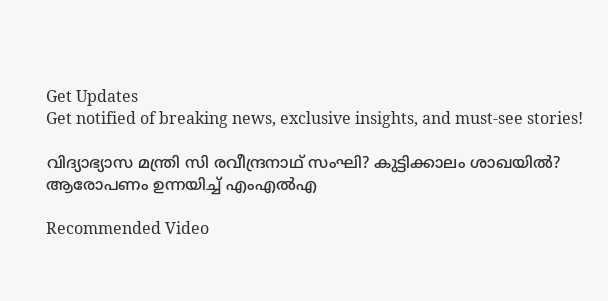Get Updates
Get notified of breaking news, exclusive insights, and must-see stories!

വിദ്യാഭ്യാസ മന്ത്രി സി രവീന്ദ്രനാഥ് സംഘി? കുട്ടിക്കാലം ശാഖയിൽ? ആരോപണം ഉന്നയിച്ച് എംഎൽഎ

Recommended Video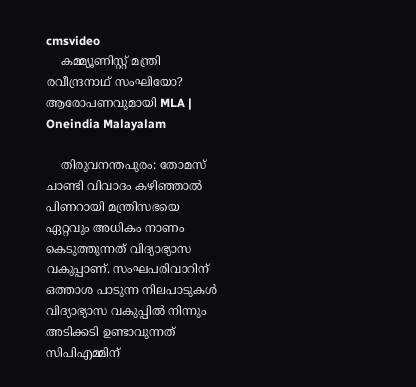cmsvideo
    കമ്മ്യൂണിസ്റ്റ് മന്ത്രി രവീന്ദ്രനാഥ് സംഘിയോ? ആരോപണവുമായി MLA | Oneindia Malayalam

    തിരുവനന്തപുരം: തോമസ് ചാണ്ടി വിവാദം കഴിഞ്ഞാല്‍ പിണറായി മന്ത്രിസഭയെ ഏറ്റവും അധികം നാണം കെടുത്തുന്നത് വിദ്യാഭ്യാസ വകുപ്പാണ്. സംഘപരിവാറിന് ഒത്താശ പാടുന്ന നിലപാടുകള്‍ വിദ്യാഭ്യാസ വകുപ്പില്‍ നിന്നും അടിക്കടി ഉണ്ടാവുന്നത് സിപിഎമ്മിന്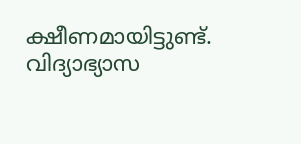ക്ഷീണമായിട്ടുണ്ട്. വിദ്യാഭ്യാസ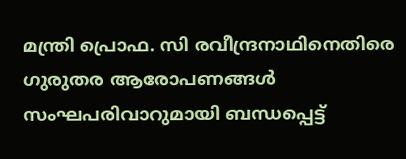മന്ത്രി പ്രൊഫ. സി രവീന്ദ്രനാഥിനെതിരെ ഗുരുതര ആരോപണങ്ങള്‍ സംഘപരിവാറുമായി ബന്ധപ്പെട്ട്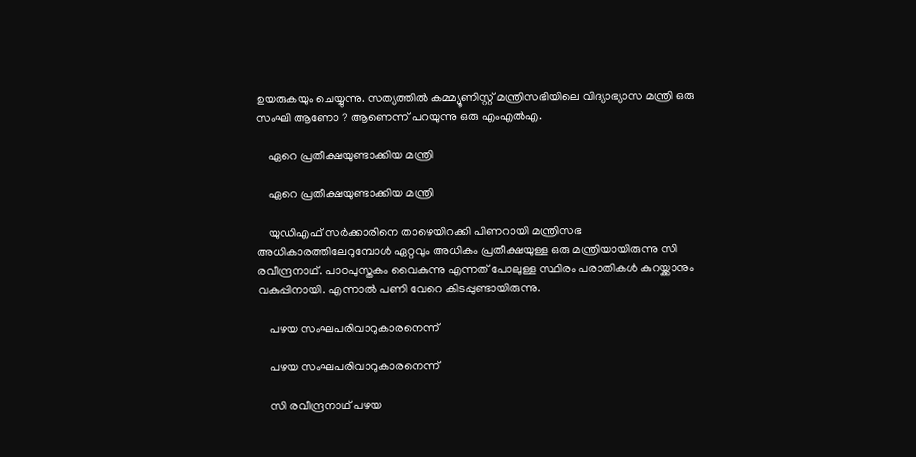ഉയരുകയും ചെയ്യുന്നു. സത്യത്തില്‍ കമ്മ്യൂണിസ്റ്റ് മന്ത്രിസഭിയിലെ വിദ്യാഭ്യാസ മന്ത്രി ഒരു സംഘി ആണോ ? ആണെന്ന് പറയുന്നു ഒരു എംഎല്‍എ.

    ഏറെ പ്രതീക്ഷയുണ്ടാക്കിയ മന്ത്രി

    ഏറെ പ്രതീക്ഷയുണ്ടാക്കിയ മന്ത്രി

    യുഡിഎഫ് സര്‍ക്കാരിനെ താഴെയിറക്കി പിണറായി മന്ത്രിസഭ അധികാരത്തിലേറുമ്പോള്‍ ഏറ്റവും അധികം പ്രതീക്ഷയുള്ള ഒരു മന്ത്രിയായിരുന്നു സി രവീന്ദ്രനാഥ്. പാഠപുസ്തകം വൈകുന്നു എന്നത് പോലുള്ള സ്ഥിരം പരാതികള്‍ കുറയ്ക്കാനും വകുപ്പിനായി. എന്നാല്‍ പണി വേറെ കിടപ്പുണ്ടായിരുന്നു.

    പഴയ സംഘപരിവാറുകാരനെന്ന്

    പഴയ സംഘപരിവാറുകാരനെന്ന്

    സി രവീന്ദ്രനാഥ് പഴയ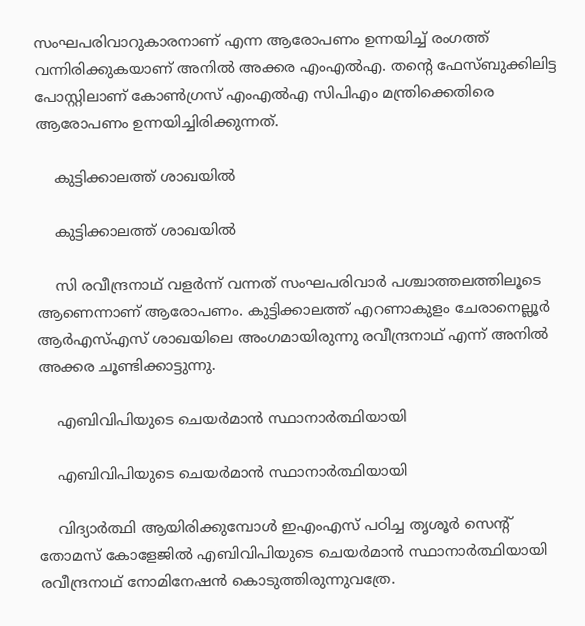സംഘപരിവാറുകാരനാണ് എന്ന ആരോപണം ഉന്നയിച്ച് രംഗത്ത് വന്നിരിക്കുകയാണ് അനില്‍ അക്കര എംഎല്‍എ. തന്റെ ഫേസ്ബുക്കിലിട്ട പോസ്റ്റിലാണ് കോണ്‍ഗ്രസ് എംഎല്‍എ സിപിഎം മന്ത്രിക്കെതിരെ ആരോപണം ഉന്നയിച്ചിരിക്കുന്നത്.

    കുട്ടിക്കാലത്ത് ശാഖയിൽ

    കുട്ടിക്കാലത്ത് ശാഖയിൽ

    സി രവീന്ദ്രനാഥ് വളര്‍ന്ന് വന്നത് സംഘപരിവാര്‍ പശ്ചാത്തലത്തിലൂടെ ആണെന്നാണ് ആരോപണം. കുട്ടിക്കാലത്ത് എറണാകുളം ചേരാനെല്ലൂര്‍ ആര്‍എസ്എസ് ശാഖയിലെ അംഗമായിരുന്നു രവീന്ദ്രനാഥ് എന്ന് അനില്‍ അക്കര ചൂണ്ടിക്കാട്ടുന്നു.

    എബിവിപിയുടെ ചെയര്‍മാന്‍ സ്ഥാനാര്‍ത്ഥിയായി

    എബിവിപിയുടെ ചെയര്‍മാന്‍ സ്ഥാനാര്‍ത്ഥിയായി

    വിദ്യാര്‍ത്ഥി ആയിരിക്കുമ്പോള്‍ ഇഎംഎസ് പഠിച്ച തൃശൂര്‍ സെന്റ് തോമസ് കോളേജില്‍ എബിവിപിയുടെ ചെയര്‍മാന്‍ സ്ഥാനാര്‍ത്ഥിയായി രവീന്ദ്രനാഥ് നോമിനേഷന്‍ കൊടുത്തിരുന്നുവത്രേ.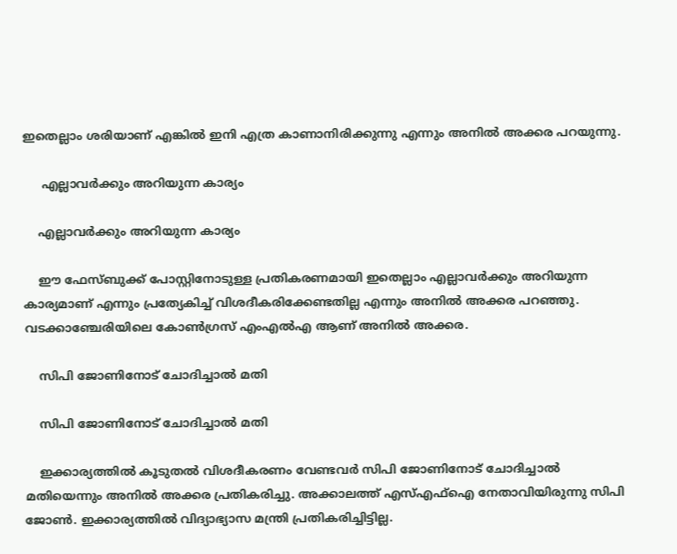ഇതെല്ലാം ശരിയാണ് എങ്കില്‍ ഇനി എത്ര കാണാനിരിക്കുന്നു എന്നും അനില്‍ അക്കര പറയുന്നു.

     എല്ലാവര്‍ക്കും അറിയുന്ന കാര്യം

    എല്ലാവര്‍ക്കും അറിയുന്ന കാര്യം

    ഈ ഫേസ്ബുക്ക് പോസ്റ്റിനോടുള്ള പ്രതികരണമായി ഇതെല്ലാം എല്ലാവര്‍ക്കും അറിയുന്ന കാര്യമാണ് എന്നും പ്രത്യേകിച്ച് വിശദീകരിക്കേണ്ടതില്ല എന്നും അനില്‍ അക്കര പറഞ്ഞു. വടക്കാഞ്ചേരിയിലെ കോണ്‍ഗ്രസ് എംഎല്‍എ ആണ് അനില്‍ അക്കര.

    സിപി ജോണിനോട് ചോദിച്ചാല്‍ മതി

    സിപി ജോണിനോട് ചോദിച്ചാല്‍ മതി

    ഇക്കാര്യത്തില്‍ കൂടുതല്‍ വിശദീകരണം വേണ്ടവര്‍ സിപി ജോണിനോട് ചോദിച്ചാല്‍ മതിയെന്നും അനില്‍ അക്കര പ്രതികരിച്ചു. അക്കാലത്ത് എസ്എഫ്‌ഐ നേതാവിയിരുന്നു സിപി ജോണ്‍. ഇക്കാര്യത്തില്‍ വിദ്യാഭ്യാസ മന്ത്രി പ്രതികരിച്ചിട്ടില്ല.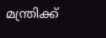മന്ത്രിക്ക്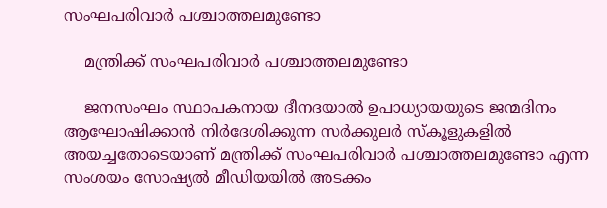സംഘപരിവാര്‍ പശ്ചാത്തലമുണ്ടോ

    മന്ത്രിക്ക് സംഘപരിവാര്‍ പശ്ചാത്തലമുണ്ടോ

    ജനസംഘം സ്ഥാപകനായ ദീനദയാല്‍ ഉപാധ്യായയുടെ ജന്മദിനം ആഘോഷിക്കാന്‍ നിര്‍ദേശിക്കുന്ന സര്‍ക്കുലര്‍ സ്‌കൂളുകളില്‍ അയച്ചതോടെയാണ് മന്ത്രിക്ക് സംഘപരിവാര്‍ പശ്ചാത്തലമുണ്ടോ എന്ന സംശയം സോഷ്യല്‍ മീഡിയയില്‍ അടക്കം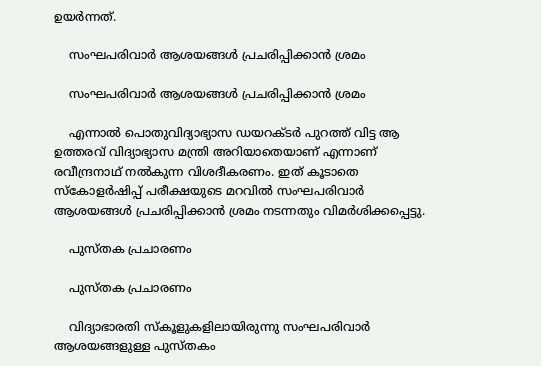ഉയര്‍ന്നത്.

    സംഘപരിവാര്‍ ആശയങ്ങള്‍ പ്രചരിപ്പിക്കാന്‍ ശ്രമം

    സംഘപരിവാര്‍ ആശയങ്ങള്‍ പ്രചരിപ്പിക്കാന്‍ ശ്രമം

    എന്നാല്‍ പൊതുവിദ്യാഭ്യാസ ഡയറക്ടര്‍ പുറത്ത് വിട്ട ആ ഉത്തരവ് വിദ്യാഭ്യാസ മന്ത്രി അറിയാതെയാണ് എന്നാണ് രവീന്ദ്രനാഥ് നല്‍കുന്ന വിശദീകരണം. ഇത് കൂടാതെ സ്‌കോളര്‍ഷിപ്പ് പരീക്ഷയുടെ മറവില്‍ സംഘപരിവാര്‍ ആശയങ്ങള്‍ പ്രചരിപ്പിക്കാന്‍ ശ്രമം നടന്നതും വിമര്‍ശിക്കപ്പെട്ടു.

    പുസ്തക പ്രചാരണം

    പുസ്തക പ്രചാരണം

    വിദ്യാഭാരതി സ്‌കൂളുകളിലായിരുന്നു സംഘപരിവാര്‍ ആശയങ്ങളുള്ള പുസ്തകം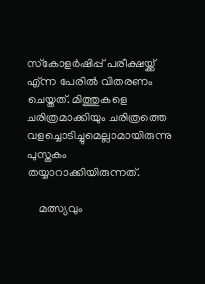സ്‌കോളര്‍ഷിപ്പ് പരീക്ഷയ്ക്ക് എ്ന്ന പേരില്‍ വിതരണം ചെയ്തത്. മിത്തുകളെ ചരിത്രമാക്കിയും ചരിത്രത്തെ വളച്ചൊടിച്ചുമെല്ലാമായിരുന്നു പുസ്തകം തയ്യാറാക്കിയിരുന്നത്.

    മത്സ്യവും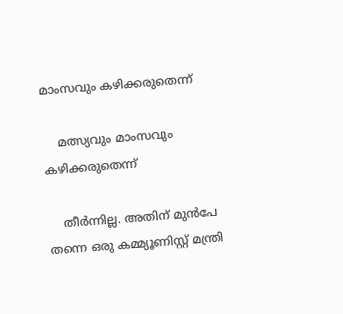മാംസവും കഴിക്കരുതെന്ന്

    മത്സ്യവും മാംസവും കഴിക്കരുതെന്ന്

    തീര്‍ന്നില്ല. അതിന് മുന്‍പേ തന്നെ ഒരു കമ്മ്യൂണിസ്റ്റ് മന്ത്രി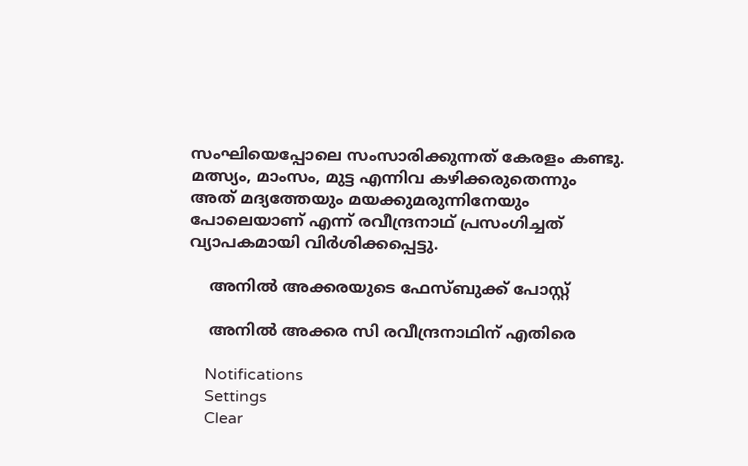സംഘിയെപ്പോലെ സംസാരിക്കുന്നത് കേരളം കണ്ടു. മത്സ്യം, മാംസം, മുട്ട എന്നിവ കഴിക്കരുതെന്നും അത് മദ്യത്തേയും മയക്കുമരുന്നിനേയും പോലെയാണ് എന്ന് രവീന്ദ്രനാഥ് പ്രസംഗിച്ചത് വ്യാപകമായി വിര്‍ശിക്കപ്പെട്ടു.

    അനിൽ അക്കരയുടെ ഫേസ്ബുക്ക് പോസ്റ്റ്

    അനിൽ അക്കര സി രവീന്ദ്രനാഥിന് എതിരെ

    Notifications
    Settings
    Clear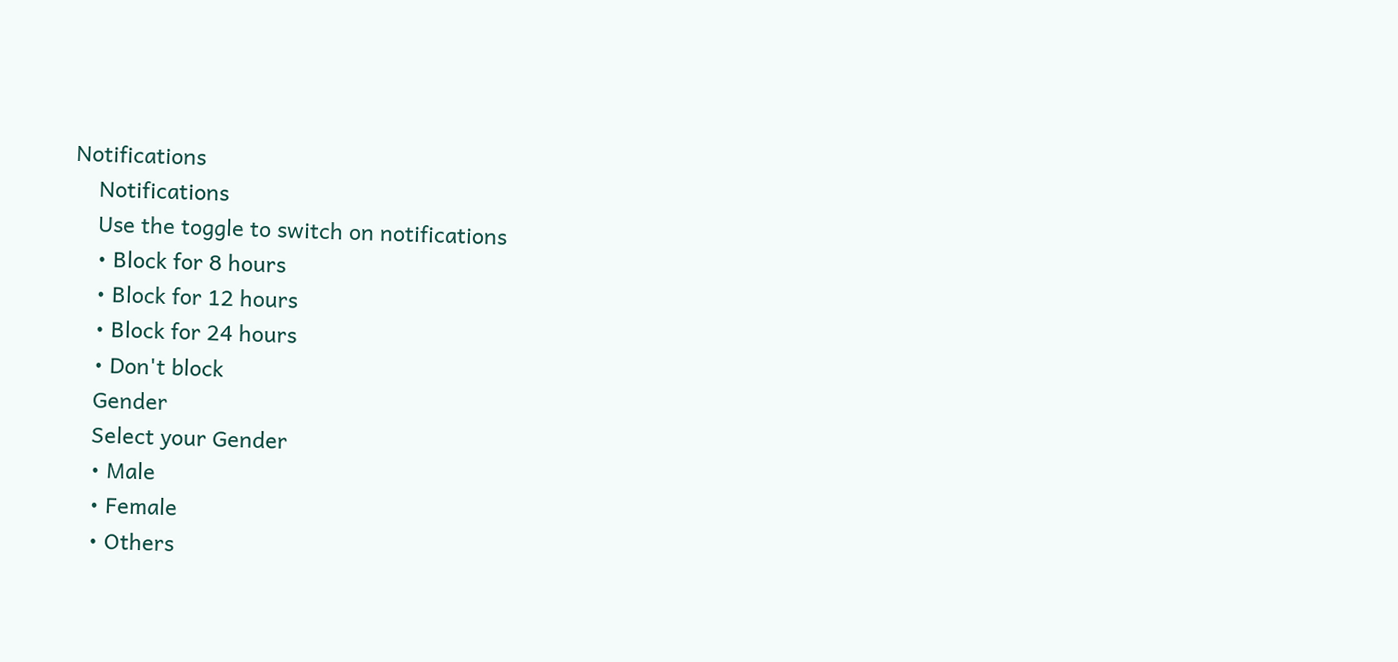Notifications
    Notifications
    Use the toggle to switch on notifications
    • Block for 8 hours
    • Block for 12 hours
    • Block for 24 hours
    • Don't block
    Gender
    Select your Gender
    • Male
    • Female
    • Others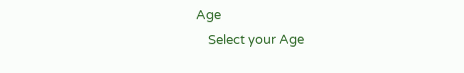Age
    Select your Age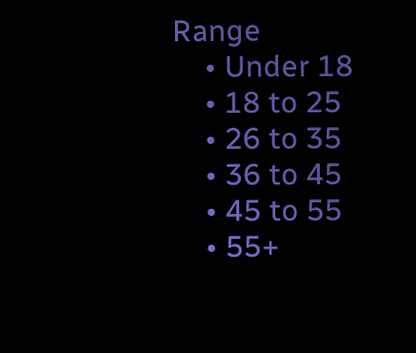Range
    • Under 18
    • 18 to 25
    • 26 to 35
    • 36 to 45
    • 45 to 55
    • 55+